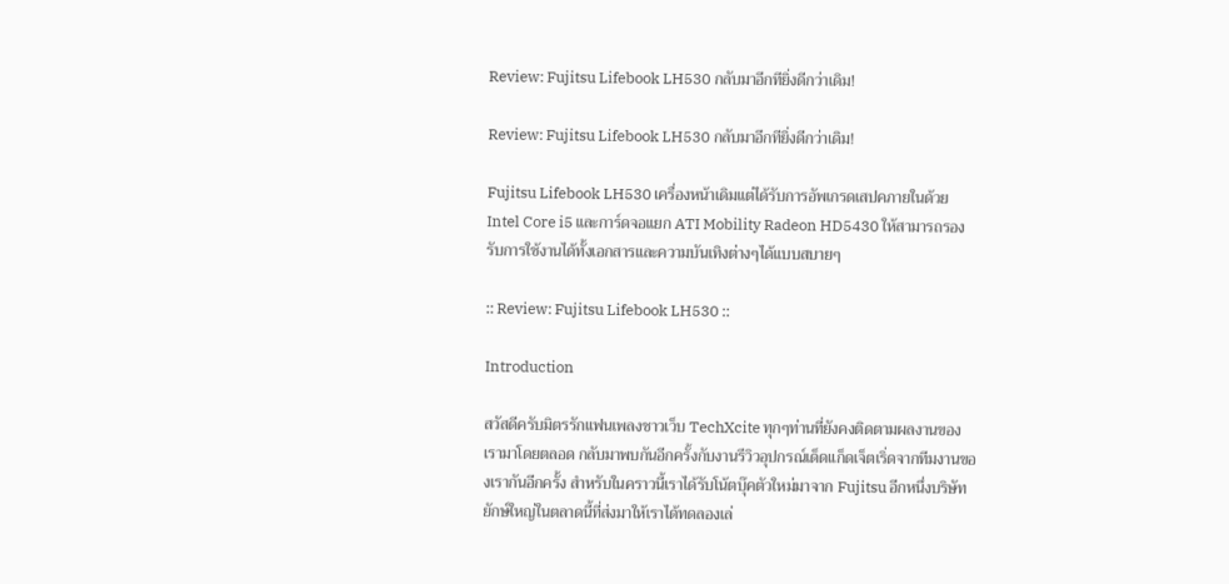Review: Fujitsu Lifebook LH530 กลับมาอีกทียิ่งดีกว่าเดิม!

Review: Fujitsu Lifebook LH530 กลับมาอีกทียิ่งดีกว่าเดิม!

Fujitsu Lifebook LH530 เครื่องหน้าเดิมแต่ได้รับการอัพเกรดเสปคภายในด้วย Intel Core i5 และการ์ดจอแยก ATI Mobility Radeon HD5430 ให้สามารถรองรับการใช้งานได้ทั้งเอกสารและความบันเทิงต่างๆได้แบบสบายๆ

:: Review: Fujitsu Lifebook LH530 ::

Introduction

สวัสดีครับมิตรรักแฟนเพลงชาวเว็บ TechXcite ทุกๆท่านที่ยังคงติดตามผลงานของเรามาโดยตลอด กลับมาพบกันอีกครั้งกับงานรีวิวอุปกรณ์เด็ดแก็ดเจ็ตเริ่ดจากทีมงานของเรากันอีกครั้ง สำหรับในคราวนี้เราได้รับโน้ตบุ๊คตัวใหม่มาจาก Fujitsu อีกหนึ่งบริษัทยักษ์ใหญ่ในตลาดนี้ที่ส่งมาให้เราได้ทดลองเล่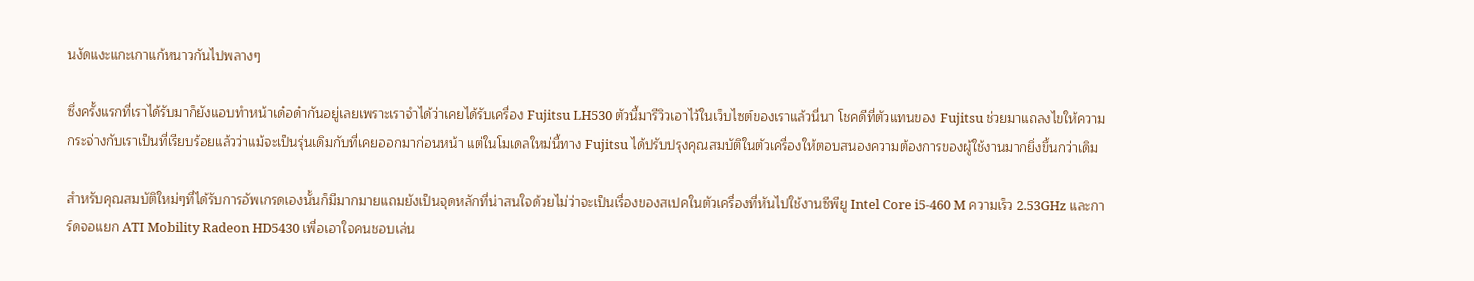นงัดแงะแกะเกาแก้หนาวกันไปพลางๆ

ซึ่งครั้งแรกที่เราได้รับมาก็ยังแอบทำหน้าเด๋อด๋ากันอยู่เลยเพราะเราจำได้ว่าเคยได้รับเครื่อง Fujitsu LH530 ตัวนี้มารีวิวเอาไว้ในเว็บไซต์ของเราแล้วนี่นา โชคดีที่ตัวแทนของ Fujitsu ช่วยมาแถลงไขให้ความกระจ่างกับเราเป็นที่เรียบร้อยแล้วว่าแม้จะเป็นรุ่นเดิมกับที่เคยออกมาก่อนหน้า แต่ในโมเดลใหม่นี้ทาง Fujitsu ได้ปรับปรุงคุณสมบัติในตัวเครื่องให้ตอบสนองความต้องการของผู้ใช้งานมากยิ่งขึ้นกว่าเดิม

สำหรับคุณสมบัติใหม่ๆที่ได้รับการอัพเกรดเองนั้นก็มีมากมายแถมยังเป็นจุดหลักที่น่าสนใจด้วยไม่ว่าจะเป็นเรื่องของสเปคในตัวเครื่องที่หันไปใช้งานซีพียู Intel Core i5-460 M ความเร็ว 2.53GHz และการ์ดจอแยก ATI Mobility Radeon HD5430 เพื่อเอาใจคนชอบเล่น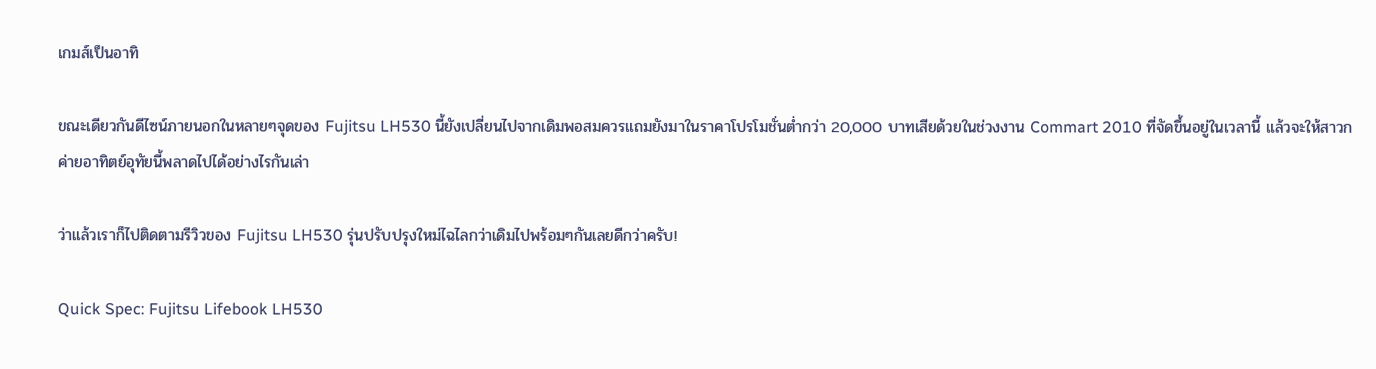เกมส์เป็นอาทิ

ขณะเดียวกันดีไซน์ภายนอกในหลายๆจุดของ Fujitsu LH530 นี้ยังเปลี่ยนไปจากเดิมพอสมควรแถมยังมาในราคาโปรโมชั่นต่ำกว่า 20,000 บาทเสียด้วยในช่วงงาน Commart 2010 ที่จัดขึ้นอยู่ในเวลานี้ แล้วจะให้สาวกค่ายอาทิตย์อุทัยนี้พลาดไปได้อย่างไรกันเล่า

ว่าแล้วเราก็ไปติดตามรีวิวของ Fujitsu LH530 รุ่นปรับปรุงใหม่ไฉไลกว่าเดิมไปพร้อมๆกันเลยดีกว่าครับ!

Quick Spec: Fujitsu Lifebook LH530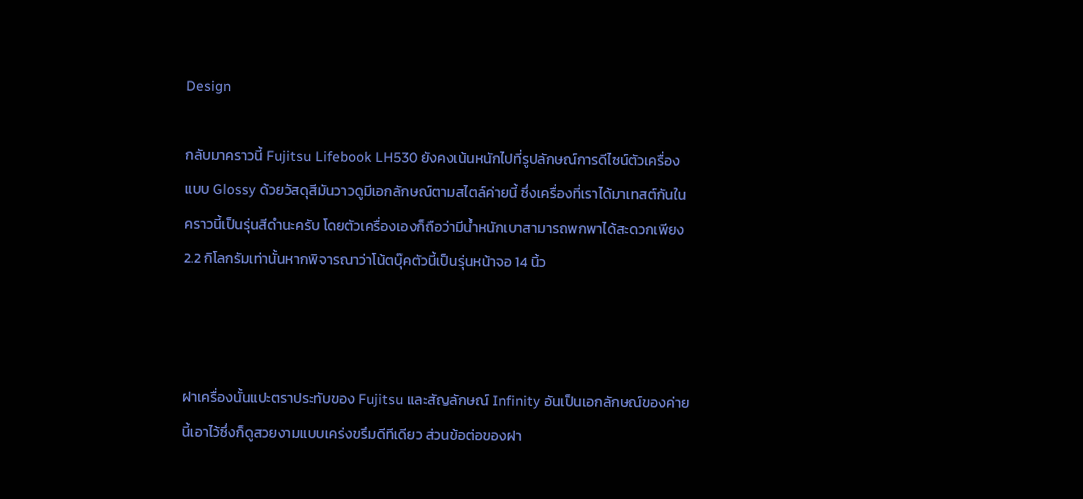Design

กลับมาคราวนี้ Fujitsu Lifebook LH530 ยังคงเน้นหนักไปที่รูปลักษณ์การดีไซน์ตัวเครื่องแบบ Glossy ด้วยวัสดุสีมันวาวดูมีเอกลักษณ์ตามสไตล์ค่ายนี้ ซึ่งเครื่องที่เราได้มาเทสต์กันในคราวนี้เป็นรุ่นสีดำนะครับ โดยตัวเครื่องเองก็ถือว่ามีน้ำหนักเบาสามารถพกพาได้สะดวกเพียง 2.2 กิโลกรัมเท่านั้นหากพิจารณาว่าโน้ตบุ๊คตัวนี้เป็นรุ่นหน้าจอ 14 นิ้ว



ฝาเครื่องนั้นแปะตราประทับของ Fujitsu และสัญลักษณ์ Infinity อันเป็นเอกลักษณ์ของค่ายนี้เอาไว้ซึ่งก็ดูสวยงามแบบเคร่งขรึมดีทีเดียว ส่วนข้อต่อของฝา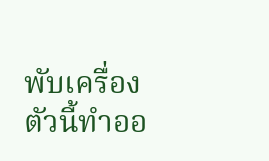พับเครื่องตัวนี้ทำออ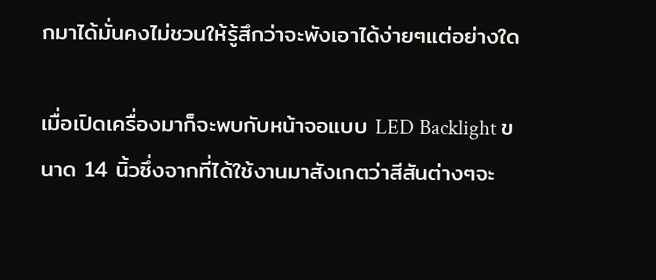กมาได้มั่นคงไม่ชวนให้รู้สึกว่าจะพังเอาได้ง่ายๆแต่อย่างใด

เมื่อเปิดเครื่องมาก็จะพบกับหน้าจอแบบ LED Backlight ขนาด 14 นิ้วซึ่งจากที่ได้ใช้งานมาสังเกตว่าสีสันต่างๆจะ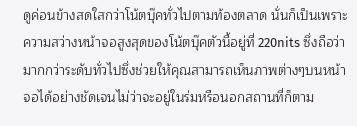ดูค่อนข้างสดใสกว่าโน้ตบุ๊คทั่วไปตามท้องตลาด นั่นก็เป็นเพราะความสว่างหน้าจอสูงสุดของโน้ตบุ๊คตัวนี้อยู่ที่ 220nits ซึ่งถือว่ามากกว่าระดับทั่วไปซึ่งช่วยให้คุณสามารถเห็นภาพต่างๆบนหน้าจอได้อย่างชัดเจนไม่ว่าจะอยู่ในร่มหรือนอกสถานที่ก็ตาม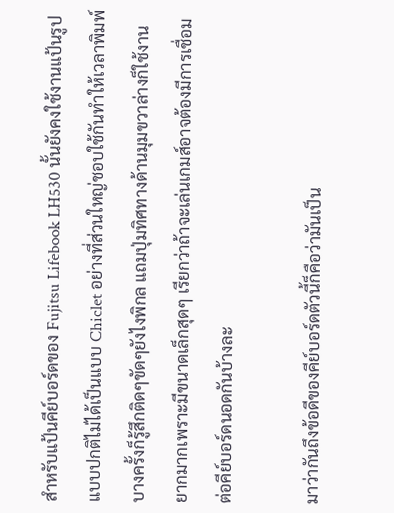สำหรับแป้นคีย์บอร์ดของ Fujitsu Lifebook LH530 นั้นยังคงใช้งานแป้นรูปแบบปกติไม่ได้เป็นแบบ Chiclet อย่างที่ส่วนใหญ่ชอบใช้กันทำให้เวลาพิมพ์บางครั้งก็รู้สึกติดๆขัดๆยังไงพิกล แถมปุ่มทิศทางด้านมุมขวาล่างก็ใช้งานยากมากเพราะมีขนาดเล็กสุดๆ เรียกว่าถ้าจะเล่นเกมส์อาจต้องมีการเชื่อมต่อคีย์บอร์ดนอดกันบ้างละ

มาว่ากันถึงข้อดีของคีย์บอร์ดตัวนี้ก็คือว่ามันเป็น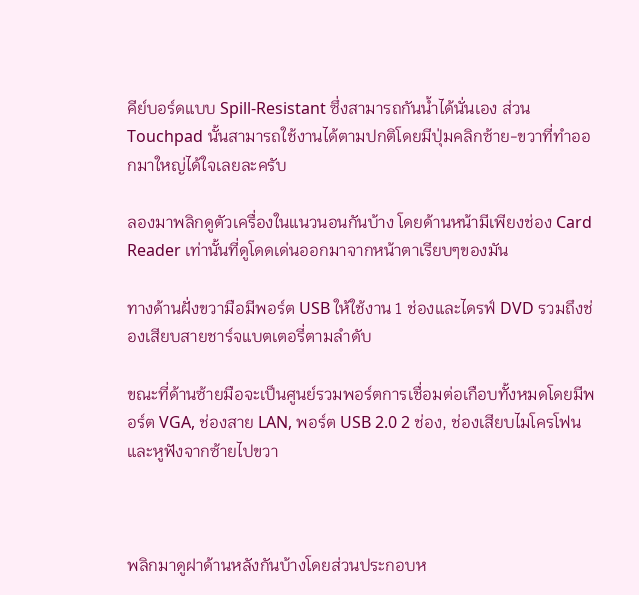คีย์บอร์ดแบบ Spill-Resistant ซึ่งสามารถกันน้ำได้นั่นเอง ส่วน Touchpad นั้นสามารถใช้งานได้ตามปกติโดยมีปุ่มคลิกซ้าย-ขวาที่ทำออกมาใหญ่ได้ใจเลยละครับ

ลองมาพลิกดูตัวเครื่องในแนวนอนกันบ้าง โดยด้านหน้ามีเพียงช่อง Card Reader เท่านั้นที่ดูโดดเด่นออกมาจากหน้าตาเรียบๆของมัน

ทางด้านฝั่งขวามือมีพอร์ต USB ให้ใช้งาน 1 ช่องและไดรฟ์ DVD รวมถึงช่องเสียบสายชาร์จแบตเตอรี่ตามลำดับ

ขณะที่ด้านซ้ายมือจะเป็นศูนย์รวมพอร์ตการเชื่อมต่อเกือบทั้งหมดโดยมีพอร์ต VGA, ช่องสาย LAN, พอร์ต USB 2.0 2 ช่อง, ช่องเสียบไมโครโฟนและหูฟังจากซ้ายไปขวา



พลิกมาดูฝาด้านหลังกันบ้างโดยส่วนประกอบห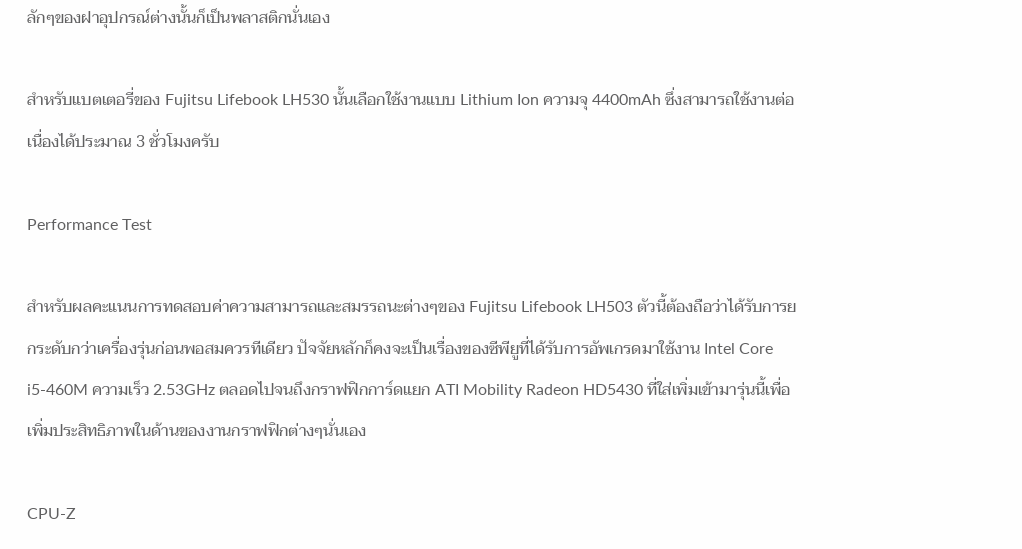ลักๆของฝาอุปกรณ์ต่างนั้นก็เป็นพลาสติกนั่นเอง

สำหรับแบตเตอรี่ของ Fujitsu Lifebook LH530 นั้นเลือกใช้งานแบบ Lithium Ion ความจุ 4400mAh ซึ่งสามารถใช้งานต่อเนื่องได้ประมาณ 3 ชั่วโมงครับ

Performance Test

สำหรับผลคะแนนการทดสอบค่าความสามารถและสมรรถนะต่างๆของ Fujitsu Lifebook LH503 ตัวนี้ต้องถือว่าได้รับการยกระดับกว่าเครื่องรุ่นก่อนพอสมควรทีเดียว ปัจจัยหลักก็คงจะเป็นเรื่องของซีพียูที่ได้รับการอัพเกรดมาใช้งาน Intel Core i5-460M ความเร็ว 2.53GHz ตลอดไปจนถึงกราฟฟิกการ์ดแยก ATI Mobility Radeon HD5430 ที่ใส่เพิ่มเข้ามารุ่นนี้เพื่อเพิ่มประสิทธิภาพในด้านของงานกราฟฟิกต่างๆนั่นเอง

CPU-Z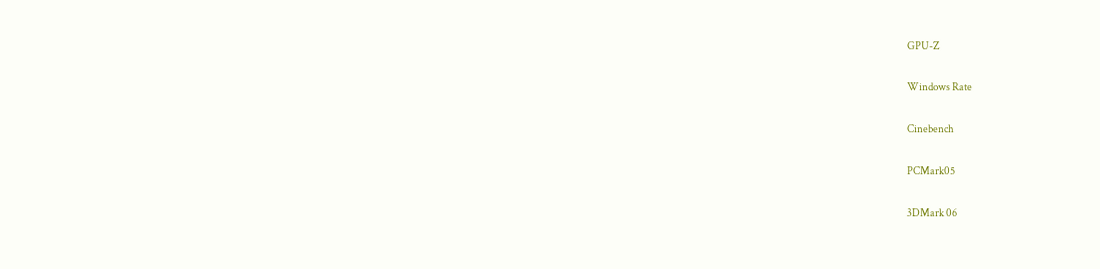GPU-Z

Windows Rate

Cinebench

PCMark05

3DMark 06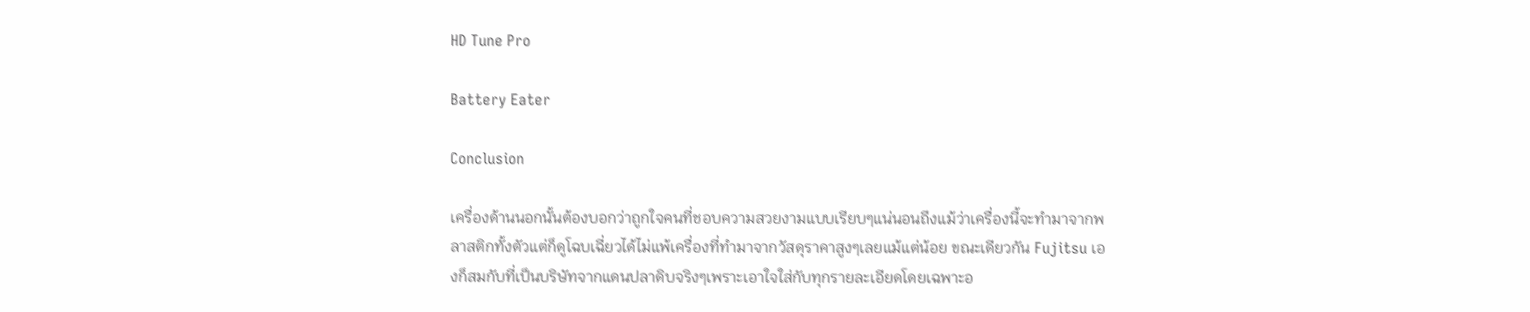HD Tune Pro

Battery Eater

Conclusion

เครื่องด้านนอกนั้นต้องบอกว่าถูกใจคนที่ชอบความสวยงามแบบเรียบๆแน่นอนถึงแม้ว่าเครื่องนี้จะทำมาจากพลาสติกทั้งตัวแต่ก็ดูโฉบเฉี่ยวได้ไม่แพ้เครื่องที่ทำมาจากวัสดุราคาสูงๆเลยแม้แต่น้อย ขณะเดียวกัน Fujitsu เองก็สมกับที่เป็นบริษัทจากแดนปลาดิบจริงๆเพราะเอาใจใส่กับทุกรายละเอียดโดยเฉพาะอ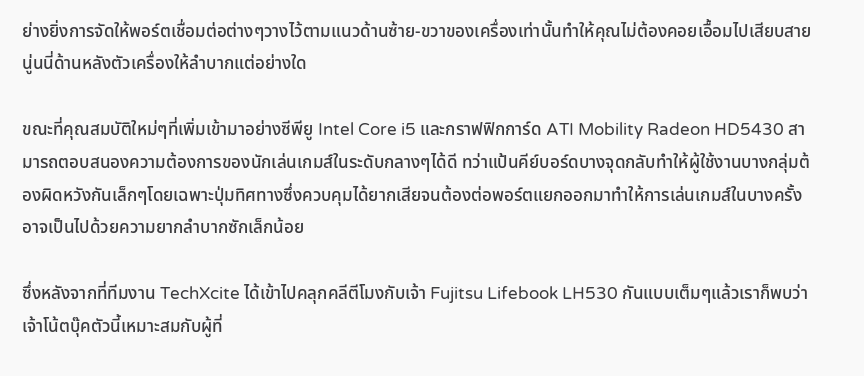ย่างยิ่งการจัดให้พอร์ตเชื่อมต่อต่างๆวางไว้ตามแนวด้านซ้าย-ขวาของเครื่องเท่านั้นทำให้คุณไม่ต้องคอยเอื้อมไปเสียบสายนู่นนี่ด้านหลังตัวเครื่องให้ลำบากแต่อย่างใด

ขณะที่คุณสมบัติใหม่ๆที่เพิ่มเข้ามาอย่างซีพียู Intel Core i5 และกราฟฟิกการ์ด ATI Mobility Radeon HD5430 สามารถตอบสนองความต้องการของนักเล่นเกมส์ในระดับกลางๆได้ดี ทว่าแป้นคีย์บอร์ดบางจุดกลับทำให้ผู้ใช้งานบางกลุ่มต้องผิดหวังกันเล็กๆโดยเฉพาะปุ่มทิศทางซึ่งควบคุมได้ยากเสียจนต้องต่อพอร์ตแยกออกมาทำให้การเล่นเกมส์ในบางครั้งอาจเป็นไปด้วยความยากลำบากซักเล็กน้อย

ซึ่งหลังจากที่ทีมงาน TechXcite ได้เข้าไปคลุกคลีตีโมงกับเจ้า Fujitsu Lifebook LH530 กันแบบเต็มๆแล้วเราก็พบว่าเจ้าโน้ตบุ๊คตัวนี้เหมาะสมกับผู้ที่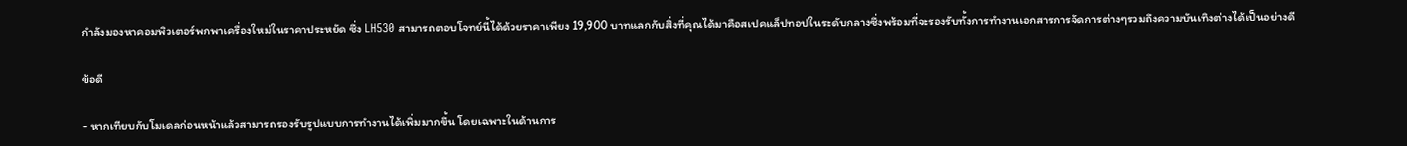กำลังมองหาคอมพิวเตอร์พกพาเครื่องใหม่ในราคาประหยัด ซึ่ง LH530 สามารถตอบโจทย์นี้ได้ด้วยราคาเพียง 19,900 บาทแลกกับสิ่งที่คุณได้มาคือสเปคแล็ปทอปในระดับกลางซึ่งพร้อมที่จะรองรับทั้งการทำงานเอกสารการจัดการต่างๆรวมถึงความบันเทิงต่างได้เป็นอย่างดี

ข้อดี

- หากเทียบกับโมเดลก่อนหน้าแล้วสามารถรองรับรูปแบบการทำงานได้เพิ่มมากขึ้น โดยเฉพาะในด้านการ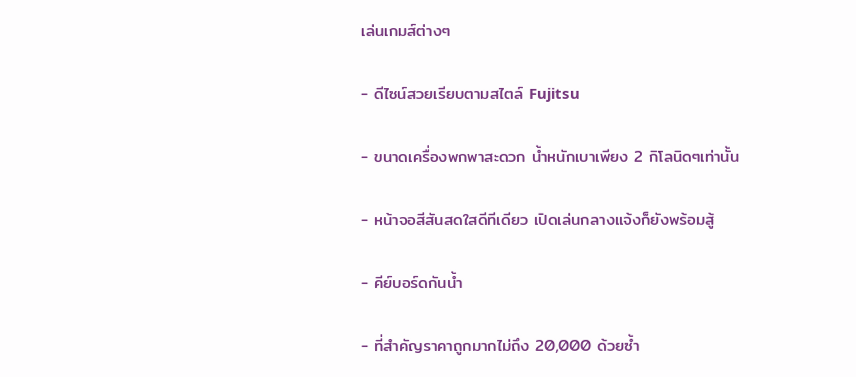เล่นเกมส์ต่างๆ

- ดีไซน์สวยเรียบตามสไตล์ Fujitsu

- ขนาดเครื่องพกพาสะดวก น้ำหนักเบาเพียง 2 กิโลนิดๆเท่านั้น

- หน้าจอสีสันสดใสดีทีเดียว เปิดเล่นกลางแจ้งก็ยังพร้อมสู้

- คีย์บอร์ดกันน้ำ

- ที่สำคัญราคาถูกมากไม่ถึง 20,000 ด้วยซ้ำ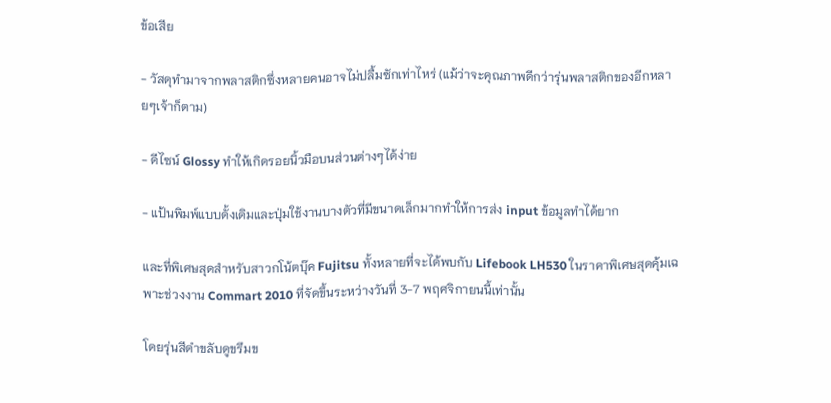ข้อเสีย

- วัสดุทำมาจากพลาสติกซึ่งหลายคนอาจไม่ปลื้มซักเท่าไหร่ (แม้ว่าจะคุณภาพดีกว่ารุ่นพลาสติกของอีกหลายๆเจ้าก็ตาม)

- ดีไซน์ Glossy ทำให้เกิดรอยนิ้วมือบนส่วนต่างๆได้ง่าย

- แป้นพิมพ์แบบดั้งเดิมและปุ่มใช้งานบางตัวที่มีขนาดเล็กมากทำให้การส่ง input ข้อมูลทำได้ยาก

และที่พิเศษสุดสำหรับสาวกโน้ตบุ๊ค Fujitsu ทั้งหลายที่จะได้พบกับ Lifebook LH530 ในราคาพิเศษสุดคุ้มเฉพาะช่วงงาน Commart 2010 ที่จัดขึ้นระหว่างวันที่ 3-7 พฤศจิกายนนี้เท่านั้น

โดยรุ่นสีดำขลับดูขรึมข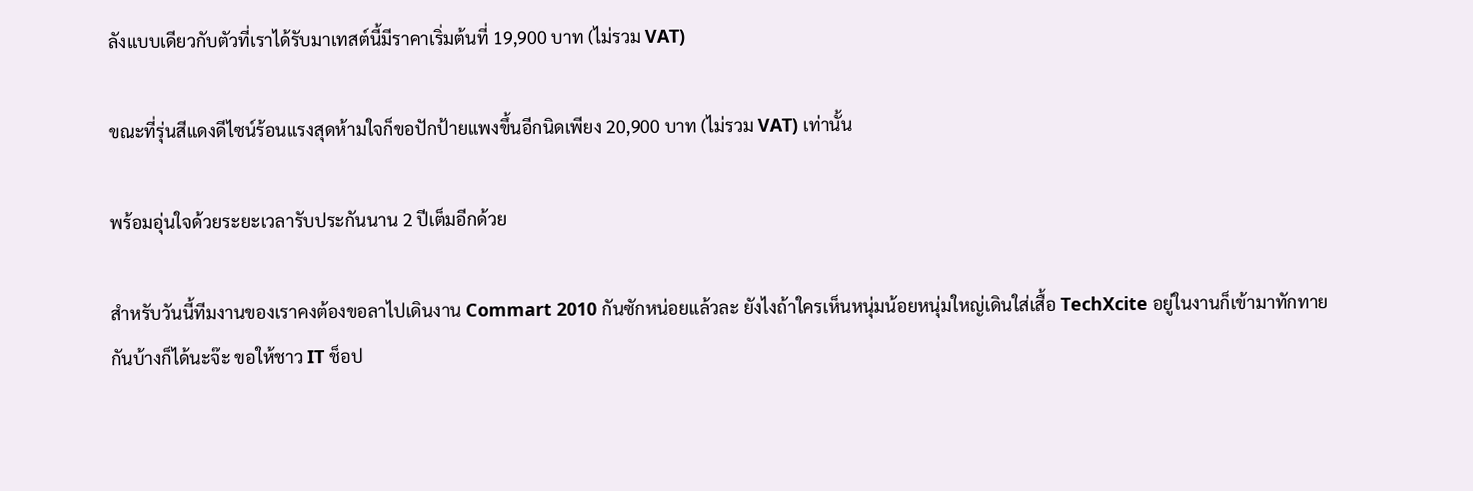ลังแบบเดียวกับตัวที่เราได้รับมาเทสต์นี้มีราคาเริ่มต้นที่ 19,900 บาท (ไม่รวม VAT)

ขณะที่รุ่นสีแดงดีไซน์ร้อนแรงสุดห้ามใจก็ขอปักป้ายแพงขึ้นอีกนิดเพียง 20,900 บาท (ไม่รวม VAT) เท่านั้น

พร้อมอุ่นใจด้วยระยะเวลารับประกันนาน 2 ปีเต็มอีกด้วย

สำหรับวันนี้ทีมงานของเราคงต้องขอลาไปเดินงาน Commart 2010 กันซักหน่อยแล้วละ ยังไงถ้าใครเห็นหนุ่มน้อยหนุ่มใหญ่เดินใส่เสื้อ TechXcite อยู่ในงานก็เข้ามาทักทายกันบ้างก็ได้นะจ๊ะ ขอให้ชาว IT ช็อป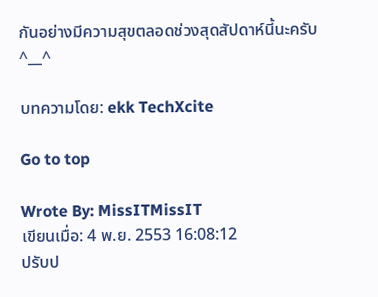กันอย่างมีความสุขตลอดช่วงสุดสัปดาห์นี้นะครับ ^__^

บทความโดย: ekk TechXcite

Go to top

Wrote By: MissITMissIT
เขียนเมื่อ: 4 พ.ย. 2553 16:08:12
ปรับป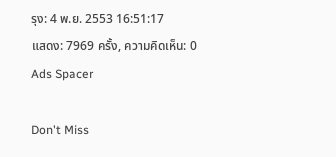รุง: 4 พ.ย. 2553 16:51:17
แสดง: 7969 ครั้ง, ความคิดเห็น: 0
Ads Spacer

Don't Miss